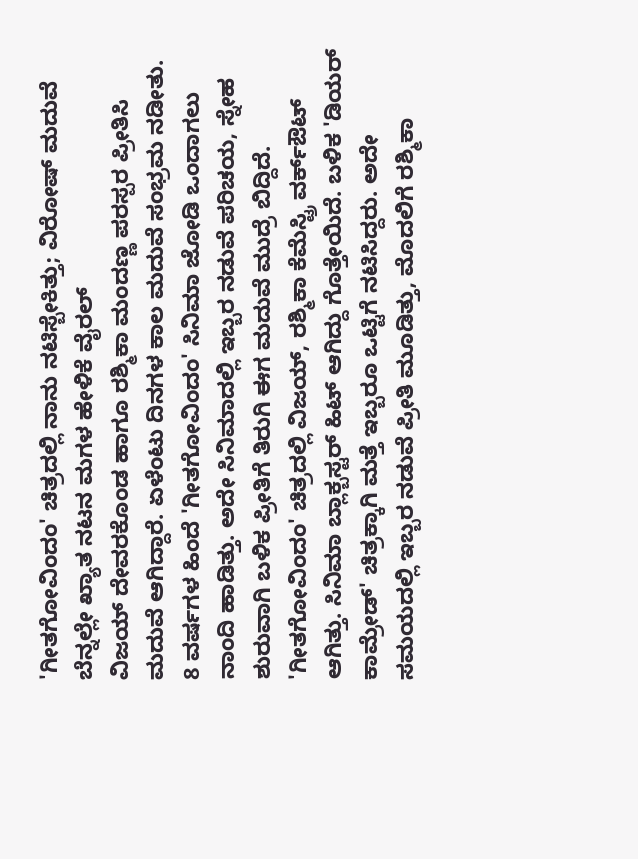'ಗೀತಗೋವಿಂದಂ' ಚಿತ್ರದಲ್ಲಿ ನಾನು ನಟಿಸ್ಬೇಕಿತ್ತು; ವಿರೋಷ್ ಮದುವೆ ಬೆನ್ನಲ್ಲೇ ಖ್ಯಾತ ನಟನ ಮಗಳ ಹೇಳಿಕೆ ವೈರಲ್
ವಿಜಯ್ ದೇವರಕೊಂಡ ಹಾಗೂ ರಶ್ಮಿಕಾ ಮಂದಣ್ಣ ಪರಸ್ಪರ ಪ್ರೀತಿಸಿ ಮದುವೆ ಆಗಿದ್ದಾರೆ. ಏಳೆಂಟು ದಿನಗಳ ಕಾಲ ಮದುವೆ ಸಂಭ್ರಮ ನಡೀತು. 8 ವರ್ಷಗಳ ಹಿಂದೆ 'ಗೀತಗೋವಿಂದಂ' ಸಿನಿಮಾ ಜೋಡಿ ಒಂದಾಗಲು ನಾಂದಿ ಹಾಡಿತ್ತು. ಅದೇ ಸಿನಿಮಾದಲ್ಲಿ ಇಬ್ಬರ ನಡುವೆ ಪರಿಚಯ, ಸ್ನೇಹ ಶುರುವಾಗಿ ಬಳಿಕ ಪ್ರೀತಿಗೆ ತಿರುಗಿ ಈಗ ಮದುವೆ ಮುದ್ರೆ ಬಿದ್ದಿದೆ.
'ಗೀತಗೋವಿಂದಂ' ಚಿತ್ರದಲ್ಲಿ ವಿಜಯ್, ರಶ್ಮಿಕಾ ಕೆಮೆಸ್ಟ್ರಿ ವರ್ಕ್ಔಟ್ ಆಗಿತ್ತು. ಸಿನಿಮಾ ಬ್ಲಾಕ್ಬಸ್ಟರ್ ಹಿಟ್ ಆಗಿದ್ದು ಗೊತ್ತೇಯಿದೆ. ಬಳಿಕ 'ಡಿಯರ್ ಕಾಮ್ರೇಡ್' ಚಿತ್ರಕ್ಕಾಗಿ ಮತ್ತೆ ಇಬ್ಬರೂ ಒಟ್ಟಿಗೆ ನಟಿಸಿದ್ದರು. ಅದೇ ಸಮಯದಲ್ಲಿ ಇಬ್ಬರ ನಡುವೆ ಪ್ರೀತಿ ಮೂಡಿತ್ತು, ಮೊದಲಿಗೆ ರಶ್ಮಿಕಾ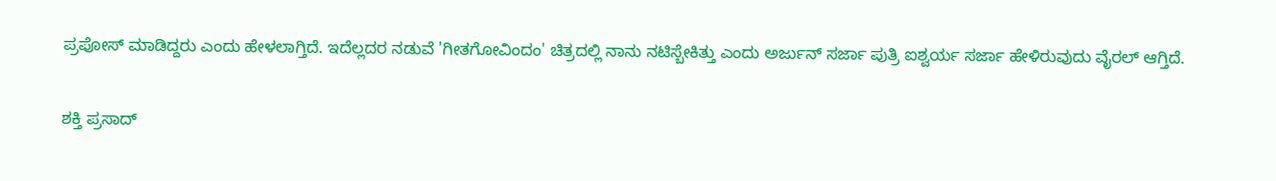ಪ್ರಪೋಸ್ ಮಾಡಿದ್ದರು ಎಂದು ಹೇಳಲಾಗ್ತಿದೆ. ಇದೆಲ್ಲದರ ನಡುವೆ 'ಗೀತಗೋವಿಂದಂ' ಚಿತ್ರದಲ್ಲಿ ನಾನು ನಟಿಸ್ಬೇಕಿತ್ತು ಎಂದು ಅರ್ಜುನ್ ಸರ್ಜಾ ಪುತ್ರಿ ಐಶ್ವರ್ಯ ಸರ್ಜಾ ಹೇಳಿರುವುದು ವೈರಲ್ ಆಗ್ತಿದೆ.

ಶಕ್ತಿ ಪ್ರಸಾದ್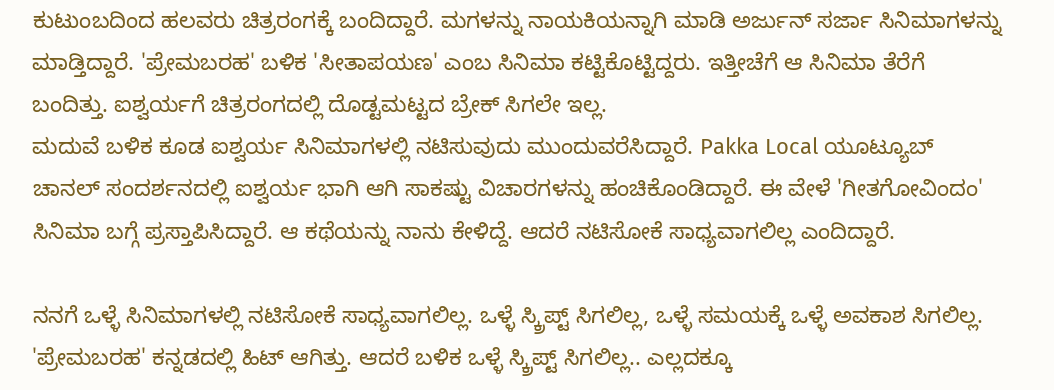ಕುಟುಂಬದಿಂದ ಹಲವರು ಚಿತ್ರರಂಗಕ್ಕೆ ಬಂದಿದ್ದಾರೆ. ಮಗಳನ್ನು ನಾಯಕಿಯನ್ನಾಗಿ ಮಾಡಿ ಅರ್ಜುನ್ ಸರ್ಜಾ ಸಿನಿಮಾಗಳನ್ನು ಮಾಡ್ತಿದ್ದಾರೆ. 'ಪ್ರೇಮಬರಹ' ಬಳಿಕ 'ಸೀತಾಪಯಣ' ಎಂಬ ಸಿನಿಮಾ ಕಟ್ಟಿಕೊಟ್ಟಿದ್ದರು. ಇತ್ತೀಚೆಗೆ ಆ ಸಿನಿಮಾ ತೆರೆಗೆ ಬಂದಿತ್ತು. ಐಶ್ವರ್ಯಗೆ ಚಿತ್ರರಂಗದಲ್ಲಿ ದೊಡ್ಟಮಟ್ಟದ ಬ್ರೇಕ್ ಸಿಗಲೇ ಇಲ್ಲ.
ಮದುವೆ ಬಳಿಕ ಕೂಡ ಐಶ್ವರ್ಯ ಸಿನಿಮಾಗಳಲ್ಲಿ ನಟಿಸುವುದು ಮುಂದುವರೆಸಿದ್ದಾರೆ. Pakka Local ಯೂಟ್ಯೂಬ್ ಚಾನಲ್ ಸಂದರ್ಶನದಲ್ಲಿ ಐಶ್ವರ್ಯ ಭಾಗಿ ಆಗಿ ಸಾಕಷ್ಟು ವಿಚಾರಗಳನ್ನು ಹಂಚಿಕೊಂಡಿದ್ದಾರೆ. ಈ ವೇಳೆ 'ಗೀತಗೋವಿಂದಂ' ಸಿನಿಮಾ ಬಗ್ಗೆ ಪ್ರಸ್ತಾಪಿಸಿದ್ದಾರೆ. ಆ ಕಥೆಯನ್ನು ನಾನು ಕೇಳಿದ್ದೆ. ಆದರೆ ನಟಿಸೋಕೆ ಸಾಧ್ಯವಾಗಲಿಲ್ಲ ಎಂದಿದ್ದಾರೆ.

ನನಗೆ ಒಳ್ಳೆ ಸಿನಿಮಾಗಳಲ್ಲಿ ನಟಿಸೋಕೆ ಸಾಧ್ಯವಾಗಲಿಲ್ಲ. ಒಳ್ಳೆ ಸ್ಕ್ರಿಪ್ಟ್ ಸಿಗಲಿಲ್ಲ, ಒಳ್ಳೆ ಸಮಯಕ್ಕೆ ಒಳ್ಳೆ ಅವಕಾಶ ಸಿಗಲಿಲ್ಲ. 'ಪ್ರೇಮಬರಹ' ಕನ್ನಡದಲ್ಲಿ ಹಿಟ್ ಆಗಿತ್ತು. ಆದರೆ ಬಳಿಕ ಒಳ್ಳೆ ಸ್ಕ್ರಿಪ್ಟ್ ಸಿಗಲಿಲ್ಲ.. ಎಲ್ಲದಕ್ಕೂ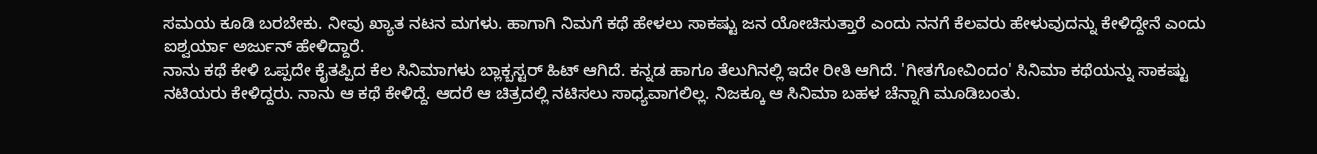ಸಮಯ ಕೂಡಿ ಬರಬೇಕು. ನೀವು ಖ್ಯಾತ ನಟನ ಮಗಳು. ಹಾಗಾಗಿ ನಿಮಗೆ ಕಥೆ ಹೇಳಲು ಸಾಕಷ್ಟು ಜನ ಯೋಚಿಸುತ್ತಾರೆ ಎಂದು ನನಗೆ ಕೆಲವರು ಹೇಳುವುದನ್ನು ಕೇಳಿದ್ದೇನೆ ಎಂದು ಐಶ್ವರ್ಯಾ ಅರ್ಜುನ್ ಹೇಳಿದ್ದಾರೆ.
ನಾನು ಕಥೆ ಕೇಳಿ ಒಪ್ಪದೇ ಕೈತಪ್ಪಿದ ಕೆಲ ಸಿನಿಮಾಗಳು ಬ್ಲಾಕ್ಬಸ್ಟರ್ ಹಿಟ್ ಆಗಿದೆ. ಕನ್ನಡ ಹಾಗೂ ತೆಲುಗಿನಲ್ಲಿ ಇದೇ ರೀತಿ ಆಗಿದೆ. 'ಗೀತಗೋವಿಂದಂ' ಸಿನಿಮಾ ಕಥೆಯನ್ನು ಸಾಕಷ್ಟು ನಟಿಯರು ಕೇಳಿದ್ದರು. ನಾನು ಆ ಕಥೆ ಕೇಳಿದ್ದೆ. ಆದರೆ ಆ ಚಿತ್ರದಲ್ಲಿ ನಟಿಸಲು ಸಾಧ್ಯವಾಗಲಿಲ್ಲ. ನಿಜಕ್ಕೂ ಆ ಸಿನಿಮಾ ಬಹಳ ಚೆನ್ನಾಗಿ ಮೂಡಿಬಂತು.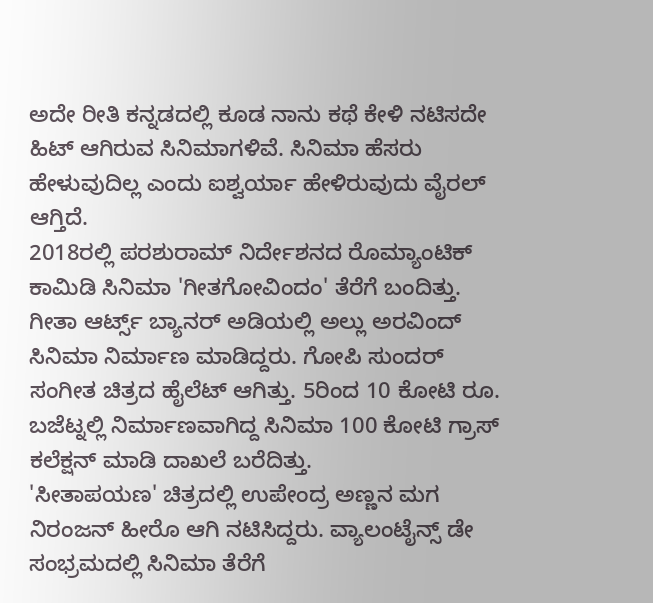ಅದೇ ರೀತಿ ಕನ್ನಡದಲ್ಲಿ ಕೂಡ ನಾನು ಕಥೆ ಕೇಳಿ ನಟಿಸದೇ ಹಿಟ್ ಆಗಿರುವ ಸಿನಿಮಾಗಳಿವೆ. ಸಿನಿಮಾ ಹೆಸರು ಹೇಳುವುದಿಲ್ಲ ಎಂದು ಐಶ್ವರ್ಯಾ ಹೇಳಿರುವುದು ವೈರಲ್ ಆಗ್ತಿದೆ.
2018ರಲ್ಲಿ ಪರಶುರಾಮ್ ನಿರ್ದೇಶನದ ರೊಮ್ಯಾಂಟಿಕ್ ಕಾಮಿಡಿ ಸಿನಿಮಾ 'ಗೀತಗೋವಿಂದಂ' ತೆರೆಗೆ ಬಂದಿತ್ತು. ಗೀತಾ ಆರ್ಟ್ಸ್ ಬ್ಯಾನರ್ ಅಡಿಯಲ್ಲಿ ಅಲ್ಲು ಅರವಿಂದ್ ಸಿನಿಮಾ ನಿರ್ಮಾಣ ಮಾಡಿದ್ದರು. ಗೋಪಿ ಸುಂದರ್ ಸಂಗೀತ ಚಿತ್ರದ ಹೈಲೆಟ್ ಆಗಿತ್ತು. 5ರಿಂದ 10 ಕೋಟಿ ರೂ. ಬಜೆಟ್ನಲ್ಲಿ ನಿರ್ಮಾಣವಾಗಿದ್ದ ಸಿನಿಮಾ 100 ಕೋಟಿ ಗ್ರಾಸ್ ಕಲೆಕ್ಷನ್ ಮಾಡಿ ದಾಖಲೆ ಬರೆದಿತ್ತು.
'ಸೀತಾಪಯಣ' ಚಿತ್ರದಲ್ಲಿ ಉಪೇಂದ್ರ ಅಣ್ಣನ ಮಗ ನಿರಂಜನ್ ಹೀರೊ ಆಗಿ ನಟಿಸಿದ್ದರು. ವ್ಯಾಲಂಟೈನ್ಸ್ ಡೇ ಸಂಭ್ರಮದಲ್ಲಿ ಸಿನಿಮಾ ತೆರೆಗೆ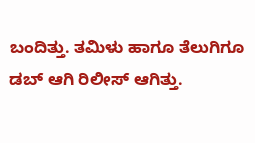ಬಂದಿತ್ತು. ತಮಿಳು ಹಾಗೂ ತೆಲುಗಿಗೂ ಡಬ್ ಆಗಿ ರಿಲೀಸ್ ಆಗಿತ್ತು.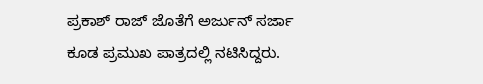ಪ್ರಕಾಶ್ ರಾಜ್ ಜೊತೆಗೆ ಅರ್ಜುನ್ ಸರ್ಜಾ ಕೂಡ ಪ್ರಮುಖ ಪಾತ್ರದಲ್ಲಿ ನಟಿಸಿದ್ದರು.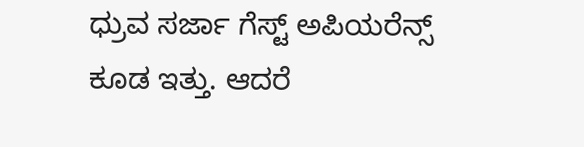ಧ್ರುವ ಸರ್ಜಾ ಗೆಸ್ಟ್ ಅಪಿಯರೆನ್ಸ್ ಕೂಡ ಇತ್ತು. ಆದರೆ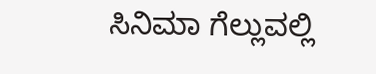ಸಿನಿಮಾ ಗೆಲ್ಲುವಲ್ಲಿ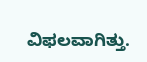ವಿಫಲವಾಗಿತ್ತು.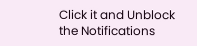Click it and Unblock the Notifications